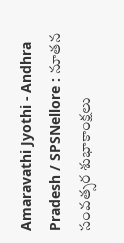Amaravathi Jyothi - Andhra Pradesh / SPSNellore : నూతన సంవత్సర శుభాకాంక్షలు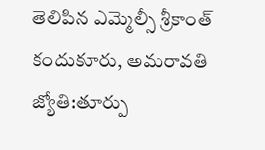తెలిపిన ఎమ్మెల్సీ శ్రీకాంత్ కందుకూరు, అమరావతి జ్యోతి:తూర్పు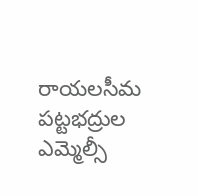రాయలసీమ పట్టభద్రుల ఎమ్మెల్సీ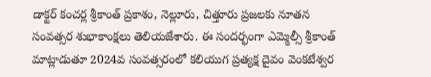డాక్టర్ కంచర్ల శ్రీకాంత్ ప్రకాశం, నెల్లూరు, చిత్తూరు ప్రజలకు నూతన సంవత్సర శుభాకాంక్షలు తెలియజేశారు. ఈ సందర్భంగా ఎమ్మెల్సీ శ్రీకాంత్ మాట్లాడుతూ 2024వ సంవత్సరంలో కలియుగ ప్రత్యక్ష దైవం వెంకటేశ్వర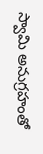స్వామి అనుగ్రహంతో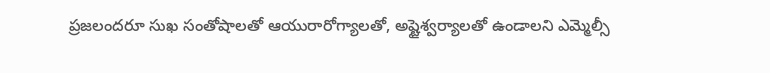ప్రజలందరూ సుఖ సంతోషాలతో ఆయురారోగ్యాలతో, అష్టైశ్వర్యాలతో ఉండాలని ఎమ్మెల్సీ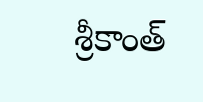శ్రీకాంత్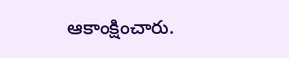ఆకాంక్షించారు.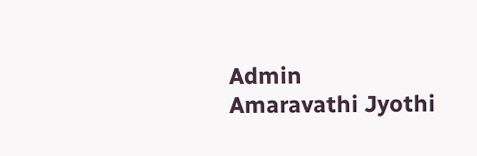Admin
Amaravathi Jyothi